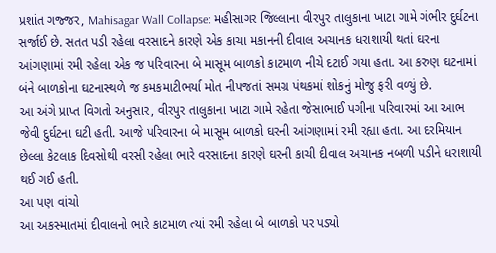પ્રશાંત ગજ્જર, Mahisagar Wall Collapse: મહીસાગર જિલ્લાના વીરપુર તાલુકાના ખાટા ગામે ગંભીર દુર્ઘટના સર્જાઈ છે. સતત પડી રહેલા વરસાદને કારણે એક કાચા મકાનની દીવાલ અચાનક ધરાશાયી થતાં ઘરના આંગણામાં રમી રહેલા એક જ પરિવારના બે માસૂમ બાળકો કાટમાળ નીચે દટાઈ ગયા હતા. આ કરુણ ઘટનામાં બંને બાળકોના ઘટનાસ્થળે જ કમકમાટીભર્યા મોત નીપજતાં સમગ્ર પંથકમાં શોકનું મોજુ ફરી વળ્યું છે.
આ અંગે પ્રાપ્ત વિગતો અનુસાર, વીરપુર તાલુકાના ખાટા ગામે રહેતા જેસાભાઈ પગીના પરિવારમાં આ આભ જેવી દુર્ઘટના ઘટી હતી. આજે પરિવારના બે માસૂમ બાળકો ઘરની આંગણામાં રમી રહ્યા હતા. આ દરમિયાન છેલ્લા કેટલાક દિવસોથી વરસી રહેલા ભારે વરસાદના કારણે ઘરની કાચી દીવાલ અચાનક નબળી પડીને ધરાશાયી થઈ ગઈ હતી.
આ પણ વાંચો
આ અકસ્માતમાં દીવાલનો ભારે કાટમાળ ત્યાં રમી રહેલા બે બાળકો પર પડ્યો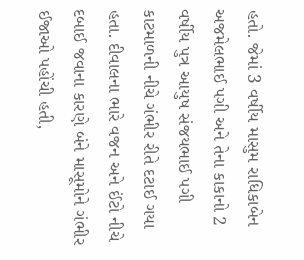હતો. જેમાં 3 વર્ષીય માસુમ રાધિકાબેન અજમેલભાઈ પગી અને તેના કાકાનો 2 વર્ષીય પુત્ર આયુષ સંજયભાઈ પગી કાટમાળની નીચે ગંભીર રીતે દટાઈ ગયા હતા. દીવાલના ભારે વજન અને ઈંટો નીચે દબાઈ જવાના કારણે બંને માસૂમોને ગંભીર ઈજાઓ પહોંચી હતી,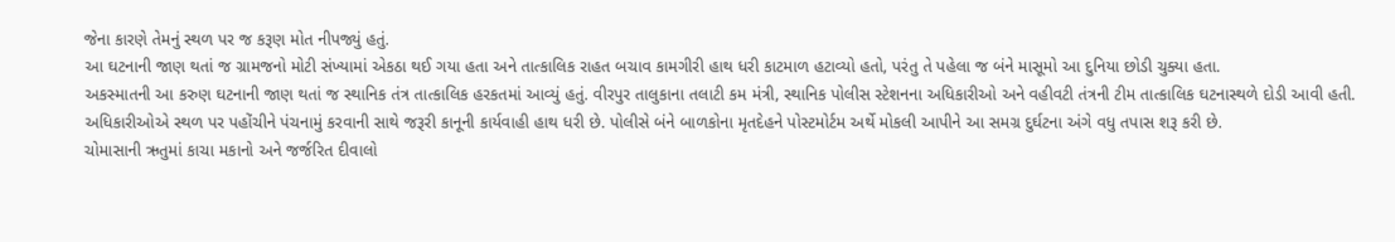જેના કારણે તેમનું સ્થળ પર જ કરૂણ મોત નીપજ્યું હતું.
આ ઘટનાની જાણ થતાં જ ગ્રામજનો મોટી સંખ્યામાં એકઠા થઈ ગયા હતા અને તાત્કાલિક રાહત બચાવ કામગીરી હાથ ધરી કાટમાળ હટાવ્યો હતો, પરંતુ તે પહેલા જ બંને માસૂમો આ દુનિયા છોડી ચુક્યા હતા.
અકસ્માતની આ કરુણ ઘટનાની જાણ થતાં જ સ્થાનિક તંત્ર તાત્કાલિક હરકતમાં આવ્યું હતું. વીરપુર તાલુકાના તલાટી કમ મંત્રી, સ્થાનિક પોલીસ સ્ટેશનના અધિકારીઓ અને વહીવટી તંત્રની ટીમ તાત્કાલિક ઘટનાસ્થળે દોડી આવી હતી.
અધિકારીઓએ સ્થળ પર પહોંચીને પંચનામું કરવાની સાથે જરૂરી કાનૂની કાર્યવાહી હાથ ધરી છે. પોલીસે બંને બાળકોના મૃતદેહને પોસ્ટમોર્ટમ અર્થે મોકલી આપીને આ સમગ્ર દુર્ઘટના અંગે વધુ તપાસ શરૂ કરી છે.
ચોમાસાની ઋતુમાં કાચા મકાનો અને જર્જરિત દીવાલો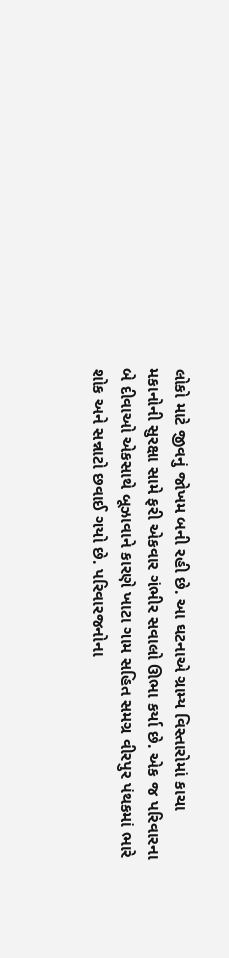લોકો માટે જીવનું જોખમ બની રહી છે. આ ઘટનાએ ગ્રામ્ય વિસ્તારોમાં કાચા મકાનોની સુરક્ષા સામે ફરી એકવાર ગંભીર સવાલો ઊભા કર્યા છે. એક જ પરિવારના બે દીવાઓ એકસાથે બૂઝાવાને કારણે ખાટા ગામ સહિત સમગ્ર વીરપુર પંથકમાં ભારે શોક અને સન્નાટો છવાઈ ગયો છે. પરિવારજનોના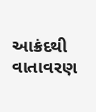આક્રંદથી વાતાવરણ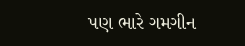પણ ભારે ગમગીન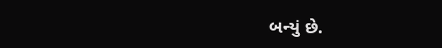બન્યું છે.